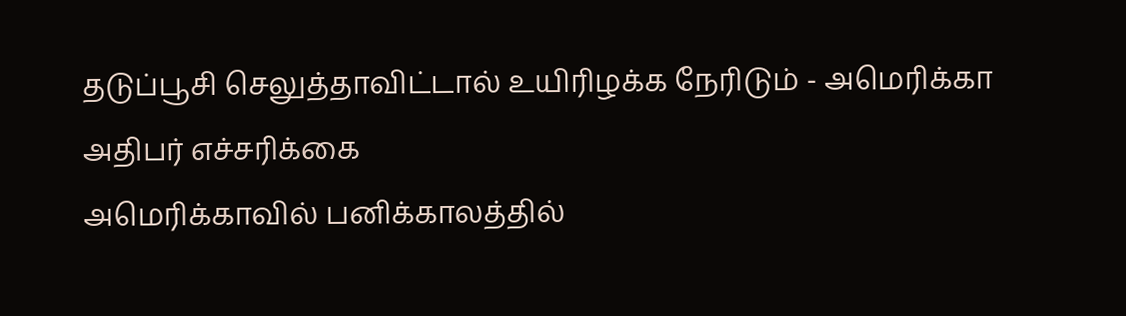தடுப்பூசி செலுத்தாவிட்டால் உயிரிழக்க நேரிடும் - அமெரிக்கா அதிபர் எச்சரிக்கை
அமெரிக்காவில் பனிக்காலத்தில்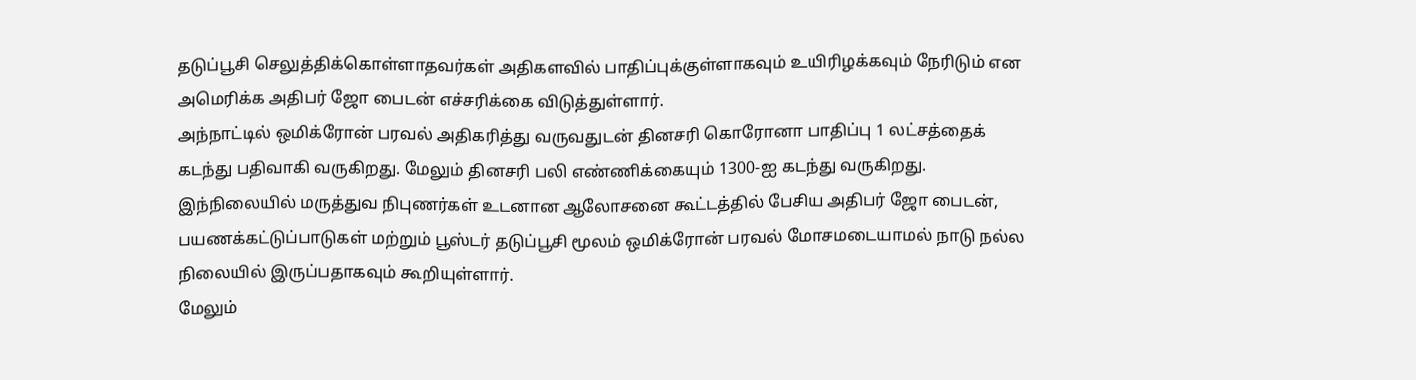தடுப்பூசி செலுத்திக்கொள்ளாதவர்கள் அதிகளவில் பாதிப்புக்குள்ளாகவும் உயிரிழக்கவும் நேரிடும் என அமெரிக்க அதிபர் ஜோ பைடன் எச்சரிக்கை விடுத்துள்ளார்.
அந்நாட்டில் ஒமிக்ரோன் பரவல் அதிகரித்து வருவதுடன் தினசரி கொரோனா பாதிப்பு 1 லட்சத்தைக் கடந்து பதிவாகி வருகிறது. மேலும் தினசரி பலி எண்ணிக்கையும் 1300-ஐ கடந்து வருகிறது.
இந்நிலையில் மருத்துவ நிபுணர்கள் உடனான ஆலோசனை கூட்டத்தில் பேசிய அதிபர் ஜோ பைடன், பயணக்கட்டுப்பாடுகள் மற்றும் பூஸ்டர் தடுப்பூசி மூலம் ஒமிக்ரோன் பரவல் மோசமடையாமல் நாடு நல்ல நிலையில் இருப்பதாகவும் கூறியுள்ளார்.
மேலும்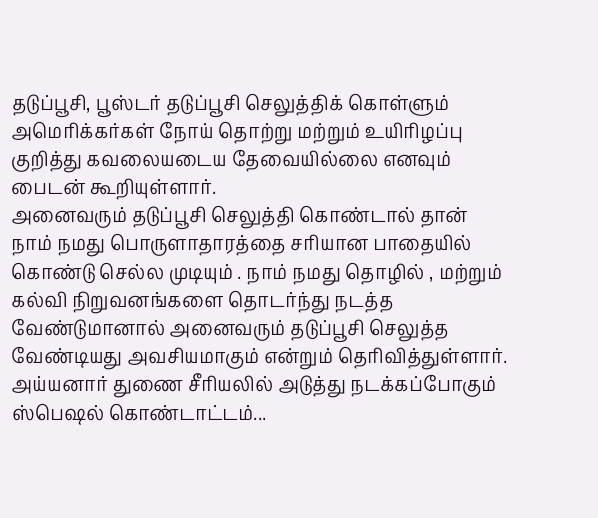தடுப்பூசி, பூஸ்டர் தடுப்பூசி செலுத்திக் கொள்ளும் அமெரிக்கர்கள் நோய் தொற்று மற்றும் உயிரிழப்பு குறித்து கவலையடைய தேவையில்லை எனவும் பைடன் கூறியுள்ளார்.
அனைவரும் தடுப்பூசி செலுத்தி கொண்டால் தான் நாம் நமது பொருளாதாரத்தை சரியான பாதையில் கொண்டு செல்ல முடியும் . நாம் நமது தொழில் , மற்றும் கல்வி நிறுவனங்களை தொடர்ந்து நடத்த வேண்டுமானால் அனைவரும் தடுப்பூசி செலுத்த வேண்டியது அவசியமாகும் என்றும் தெரிவித்துள்ளார்.
அய்யனார் துணை சீரியலில் அடுத்து நடக்கப்போகும் ஸ்பெஷல் கொண்டாட்டம்...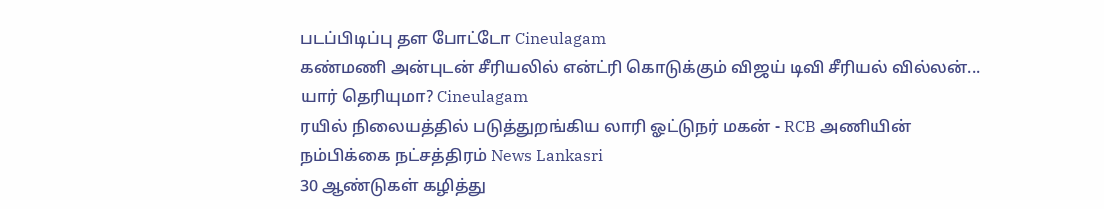படப்பிடிப்பு தள போட்டோ Cineulagam
கண்மணி அன்புடன் சீரியலில் என்ட்ரி கொடுக்கும் விஜய் டிவி சீரியல் வில்லன்... யார் தெரியுமா? Cineulagam
ரயில் நிலையத்தில் படுத்துறங்கிய லாரி ஓட்டுநர் மகன் - RCB அணியின் நம்பிக்கை நட்சத்திரம் News Lankasri
30 ஆண்டுகள் கழித்து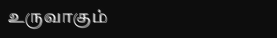உருவாகும்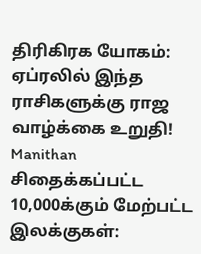திரிகிரக யோகம்: ஏப்ரலில் இந்த ராசிகளுக்கு ராஜ வாழ்க்கை உறுதி! Manithan
சிதைக்கப்பட்ட 10,000க்கும் மேற்பட்ட இலக்குகள்: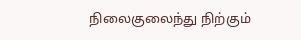நிலைகுலைந்து நிற்கும்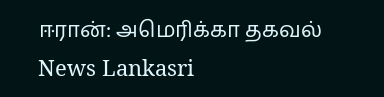ஈரான்: அமெரிக்கா தகவல் News Lankasri